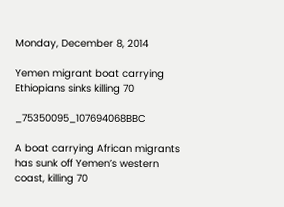Monday, December 8, 2014

Yemen migrant boat carrying Ethiopians sinks killing 70

_75350095_107694068BBC

A boat carrying African migrants has sunk off Yemen’s western coast, killing 70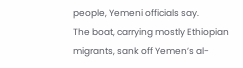people, Yemeni officials say.
The boat, carrying mostly Ethiopian migrants, sank off Yemen’s al-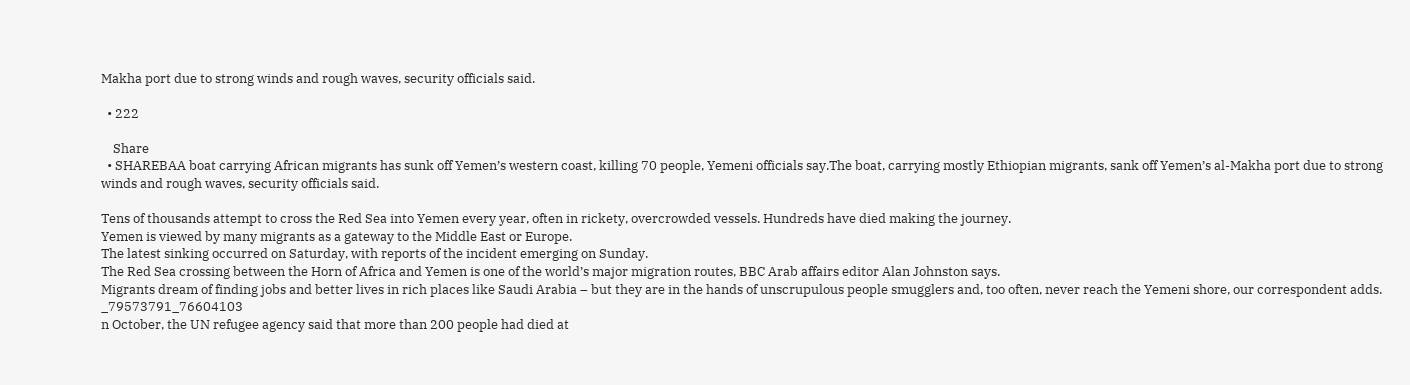Makha port due to strong winds and rough waves, security officials said.

  • 222

    Share
  • SHAREBAA boat carrying African migrants has sunk off Yemen’s western coast, killing 70 people, Yemeni officials say.The boat, carrying mostly Ethiopian migrants, sank off Yemen’s al-Makha port due to strong winds and rough waves, security officials said.

Tens of thousands attempt to cross the Red Sea into Yemen every year, often in rickety, overcrowded vessels. Hundreds have died making the journey.
Yemen is viewed by many migrants as a gateway to the Middle East or Europe.
The latest sinking occurred on Saturday, with reports of the incident emerging on Sunday.
The Red Sea crossing between the Horn of Africa and Yemen is one of the world’s major migration routes, BBC Arab affairs editor Alan Johnston says.
Migrants dream of finding jobs and better lives in rich places like Saudi Arabia – but they are in the hands of unscrupulous people smugglers and, too often, never reach the Yemeni shore, our correspondent adds.
_79573791_76604103
n October, the UN refugee agency said that more than 200 people had died at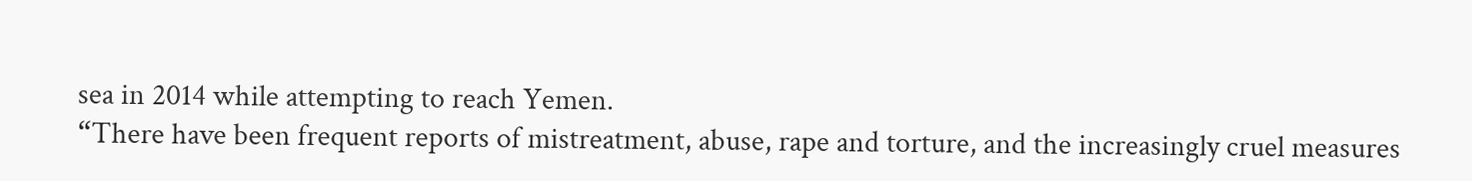sea in 2014 while attempting to reach Yemen.
“There have been frequent reports of mistreatment, abuse, rape and torture, and the increasingly cruel measures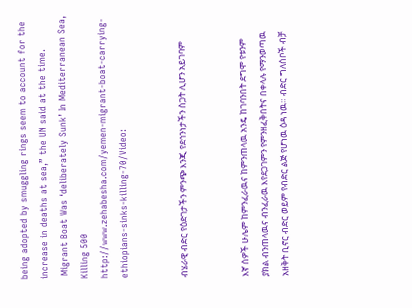being adopted by smuggling rings seem to account for the increase in deaths at sea,” the UN said at the time.
 Migrant Boat Was ‘deliberately Sunk’ In Mediterranean Sea, Killing 500
http://www.zehabesha.com/yemen-migrant-boat-carrying-ethiopians-sinks-killing-70/Video:


ብሄራዊ ብድር የዕድገታችን ምንጭ እንጂ የደኅንነታችን ስጋት ሊሆን አይገባም


እኛ ሰዎች ሁሌም ከምንፈራዉና ከምንጠላዉ አንዴ ከገባንበት ደግሞ የቱንም ያክል ብንጠላዉና ብንፈራዉ እየደጋገምን የምንዘፈቅበትና በቀላሉ የማንወጣዉ አዘቅት ቢኖር ብድር ወይም የብድር ልጅ የሆነዉ ዕዳ ነዉ። ብድር ግለሰቦች ብቻ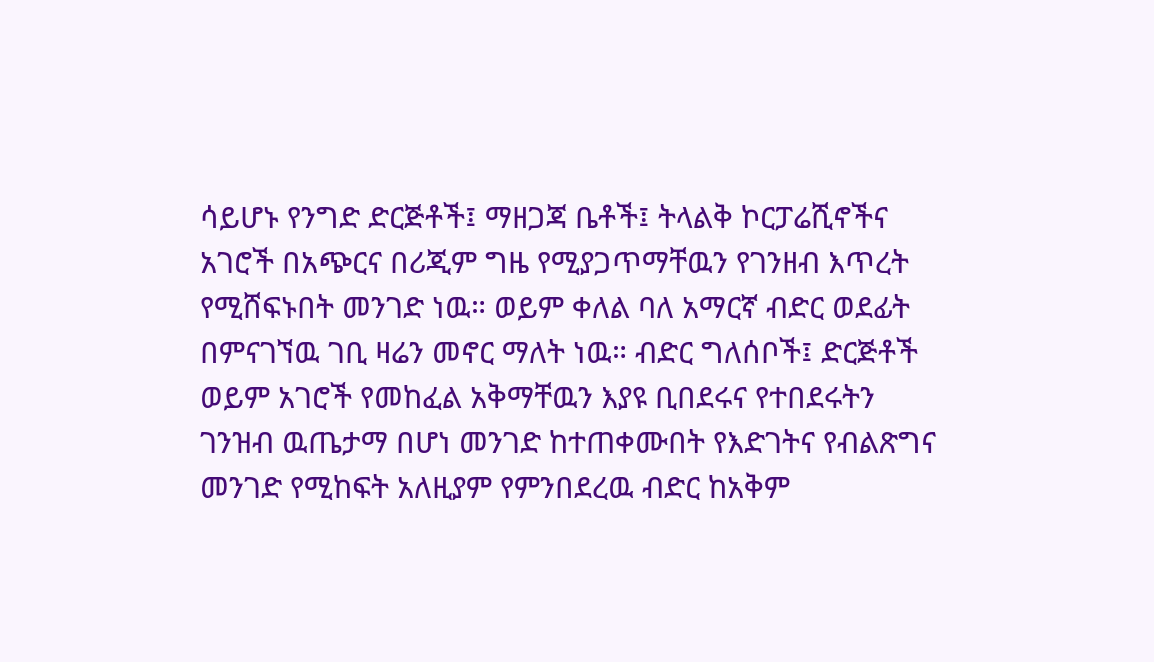ሳይሆኑ የንግድ ድርጅቶች፤ ማዘጋጃ ቤቶች፤ ትላልቅ ኮርፓሬሺኖችና አገሮች በአጭርና በሪጂም ግዜ የሚያጋጥማቸዉን የገንዘብ እጥረት የሚሸፍኑበት መንገድ ነዉ። ወይም ቀለል ባለ አማርኛ ብድር ወደፊት በምናገኘዉ ገቢ ዛሬን መኖር ማለት ነዉ። ብድር ግለሰቦች፤ ድርጅቶች ወይም አገሮች የመከፈል አቅማቸዉን እያዩ ቢበደሩና የተበደሩትን ገንዝብ ዉጤታማ በሆነ መንገድ ከተጠቀሙበት የእድገትና የብልጽግና መንገድ የሚከፍት አለዚያም የምንበደረዉ ብድር ከአቅም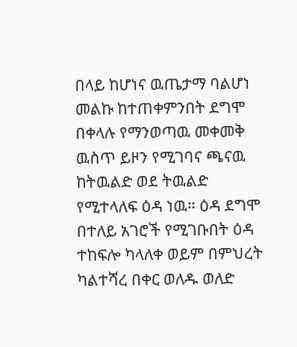በላይ ከሆነና ዉጤታማ ባልሆነ መልኩ ከተጠቀምንበት ደግሞ በቀላሉ የማንወጣዉ መቀመቅ ዉስጥ ይዞን የሚገባና ጫናዉ ከትዉልድ ወደ ትዉልድ የሚተላለፍ ዕዳ ነዉ። ዕዳ ደግሞ በተለይ አገሮች የሚገቡበት ዕዳ ተከፍሎ ካላለቀ ወይም በምህረት ካልተሻረ በቀር ወለዱ ወለድ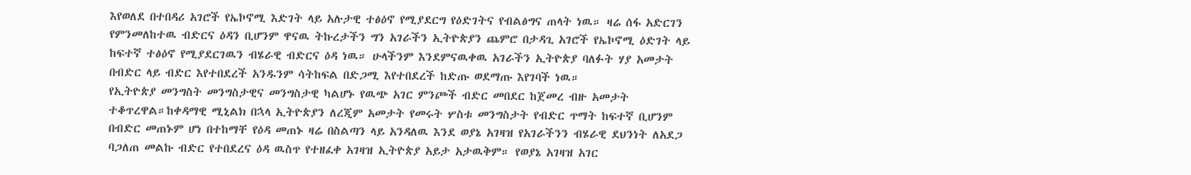እየወለደ በተበዳሪ አገሮች የኤኮኖሚ እድገት ላይ አሉታዊ ተፅዕኖ የሚያደርግ የዕድገትና የብልፅግና ጠላት ነዉ። ዛሬ ሰፋ አድርገን የምንመለከተዉ ብድርና ዕዳን ቢሆንም ዋናዉ ትኩረታችን ግን አገራችን ኢትዮጵያን ጨምሮ በታዳጊ አገሮች የኤኮኖሚ ዕድገት ላይ ከፍተኛ ተፅዕኖ የሚያደርገዉን ብሄራዊ ብድርና ዕዳ ነዉ። ሁላችንም እንደምናዉቀዉ አገራችን ኢትዮጵያ ባለፉት ሃያ አመታት በብድር ላይ ብድር እየተበደረች አንዱንም ሳትከፍል በድጋሚ እየተበደረች ከድጡ ወደማጡ እየገባች ነዉ።
የኢትዮጵያ መንግስት መንግስታዊና መንግስታዊ ካልሆኑ የዉጭ አገር ምንጮች ብድር መበደር ከጀመረ ብዙ አመታት ተቆጥረዋል።ከቀዳማዊ ሚኒልክ በኋላ ኢትዮጵያን ለረጂም አመታት የመሩት ሦስቱ መንግስታት የብድር ጥማት ከፍተኛ ቢሆንም በብድር መጠኑም ሆነ በተከማቸ የዕዳ መጠኑ ዛሬ በስልጣን ላይ አንዳለዉ እንደ ወያኔ አገዛዝ የአገራችንን ብሄራዊ ደህንነት ለአደጋ ባጋለጠ መልኩ ብድር የተበደረና ዕዳ ዉስጥ የተዘፈቀ አገዛዝ ኢትዮጵያ አይታ አታዉቅም። የወያኔ አገዛዝ አገር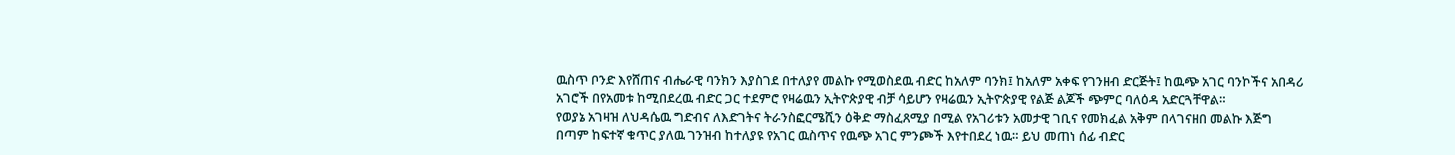ዉስጥ ቦንድ እየሸጠና ብሔራዊ ባንክን እያስገደ በተለያየ መልኩ የሚወስደዉ ብድር ከአለም ባንክ፤ ከአለም አቀፍ የገንዘብ ድርጅት፤ ከዉጭ አገር ባንኮችና አበዳሪ አገሮች በየአመቱ ከሚበደረዉ ብድር ጋር ተደምሮ የዛሬዉን ኢትዮጵያዊ ብቻ ሳይሆን የዛሬዉን ኢትዮጵያዊ የልጅ ልጆች ጭምር ባለዕዳ አድርጓቸዋል።
የወያኔ አገዛዝ ለህዳሴዉ ግድብና ለእድገትና ትራንስፎርሜሺን ዕቅድ ማስፈጸሚያ በሚል የአገሪቱን አመታዊ ገቢና የመክፈል አቅም በላገናዘበ መልኩ እጅግ በጣም ከፍተኛ ቁጥር ያለዉ ገንዝብ ከተለያዩ የአገር ዉስጥና የዉጭ አገር ምንጮች እየተበደረ ነዉ። ይህ መጠነ ሰፊ ብድር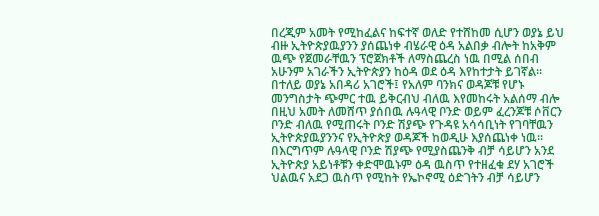በረጂም አመት የሚከፈልና ከፍተኛ ወለድ የተሸከመ ሲሆን ወያኔ ይህ ብዙ ኢትዮጵያዉያንን ያሰጨነቀ ብሄራዊ ዕዳ አልበቃ ብሎት ከአቅም ዉጭ የጀመራቸዉን ፕሮጀክቶች ለማስጨረስ ነዉ በሚል ሰበብ አሁንም አገራችን ኢትዮጵያን ከዕዳ ወደ ዕዳ እየከተታት ይገኛል። በተለይ ወያኔ አበዳሪ አገሮች፤ የአለም ባንክና ወዳጆቹ የሆኑ መንግስታት ጭምር ተዉ ይቅርብህ ብለዉ እየመከሩት አልሰማ ብሎ በዚህ አመት ለመሸጥ ያሰበዉ ሉዓላዊ ቦንድ ወይም ፈረንጆቹ ሶቨርን ቦንድ ብለዉ የሚጠሩት ቦንድ ሽያጭ የጉዳዩ አሳሳቢነት የገባቸዉን ኢትዮጵያዉያንንና የኢትዮጵያ ወዳጆች ከወዲሁ እያሰጨነቀ ነዉ። በእርግጥም ሉዓላዊ ቦንድ ሽያጭ የሚያስጨንቅ ብቻ ሳይሆን አንደ ኢትዮጵያ አይነቶቹን ቀድሞዉኑም ዕዳ ዉስጥ የተዘፈቁ ደሃ አገሮች ህልዉና አደጋ ዉስጥ የሚከት የኤኮኖሚ ዕድገትን ብቻ ሳይሆን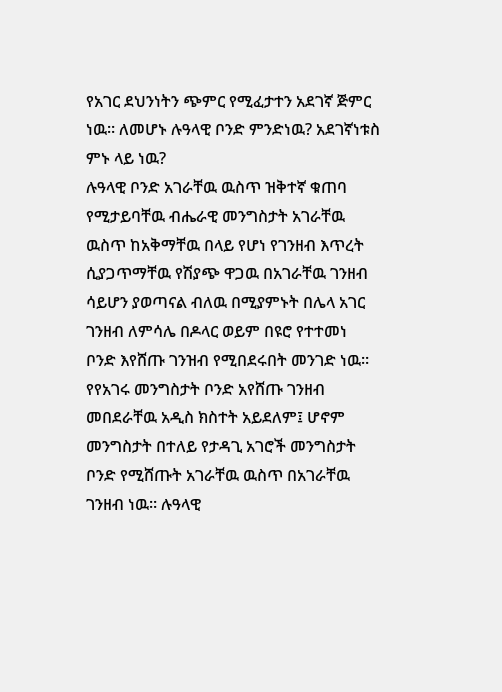የአገር ደህንነትን ጭምር የሚፈታተን አደገኛ ጅምር ነዉ። ለመሆኑ ሉዓላዊ ቦንድ ምንድነዉ? አደገኛነቱስ ምኑ ላይ ነዉ?
ሉዓላዊ ቦንድ አገራቸዉ ዉስጥ ዝቅተኛ ቁጠባ የሚታይባቸዉ ብሔራዊ መንግስታት አገራቸዉ ዉስጥ ከአቅማቸዉ በላይ የሆነ የገንዘብ እጥረት ሲያጋጥማቸዉ የሽያጭ ዋጋዉ በአገራቸዉ ገንዘብ ሳይሆን ያወጣናል ብለዉ በሚያምኑት በሌላ አገር ገንዘብ ለምሳሌ በዶላር ወይም በዩሮ የተተመነ ቦንድ እየሸጡ ገንዝብ የሚበደሩበት መንገድ ነዉ። የየአገሩ መንግስታት ቦንድ አየሸጡ ገንዘብ መበደራቸዉ አዲስ ክስተት አይደለም፤ ሆኖም መንግስታት በተለይ የታዳጊ አገሮች መንግስታት ቦንድ የሚሸጡት አገራቸዉ ዉስጥ በአገራቸዉ ገንዘብ ነዉ። ሉዓላዊ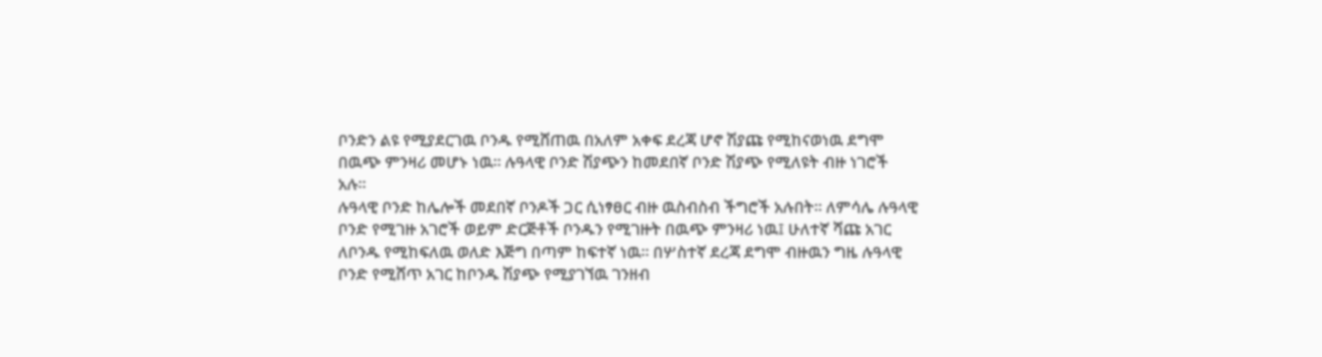ቦንድን ልዩ የሚያደርገዉ ቦንዱ የሚሸጠዉ በአለም አቀፍ ደረጃ ሆኖ ሽያጩ የሚከናወነዉ ደግሞ በዉጭ ምንዛሪ መሆኑ ነዉ። ሉዓላዊ ቦንድ ሽያጭን ከመደበኛ ቦንድ ሽያጭ የሚለዩት ብዙ ነገሮች አሉ።
ሉዓላዊ ቦንድ ከሌሎች መደበኛ ቦንዶች ጋር ሲነፃፀር ብዙ ዉስብስብ ችግሮች አሉበት። ለምሳሌ ሉዓላዊ ቦንድ የሚገዙ አገሮች ወይም ድርጅቶች ቦንዱን የሚገዙት በዉጭ ምንዛሪ ነዉ፤ ሁለተኛ ሻጩ አገር ለቦንዱ የሚከፍለዉ ወለድ እጅግ በጣም ከፍተኛ ነዉ። በሦስተኛ ደረጃ ደግሞ ብዙዉን ግዜ ሉዓላዊ ቦንድ የሚሸጥ አገር ከቦንዱ ሽያጭ የሚያገኘዉ ገንዘብ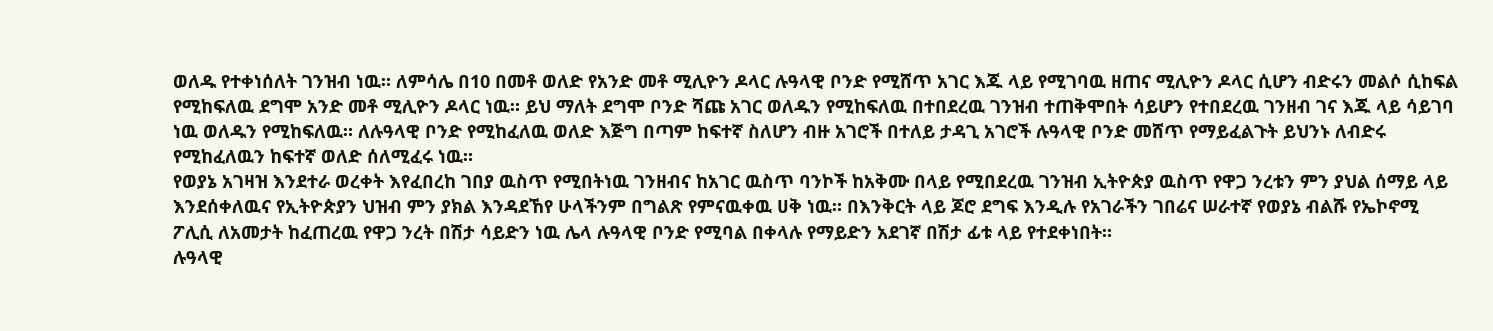ወለዱ የተቀነሰለት ገንዝብ ነዉ። ለምሳሌ በ10 በመቶ ወለድ የአንድ መቶ ሚሊዮን ዶላር ሉዓላዊ ቦንድ የሚሸጥ አገር እጁ ላይ የሚገባዉ ዘጠና ሚሊዮን ዶላር ሲሆን ብድሩን መልሶ ሲከፍል የሚከፍለዉ ደግሞ አንድ መቶ ሚሊዮን ዶላር ነዉ። ይህ ማለት ደግሞ ቦንድ ሻጩ አገር ወለዱን የሚከፍለዉ በተበደረዉ ገንዝብ ተጠቅሞበት ሳይሆን የተበደረዉ ገንዘብ ገና እጁ ላይ ሳይገባ ነዉ ወለዱን የሚከፍለዉ። ለሉዓላዊ ቦንድ የሚከፈለዉ ወለድ እጅግ በጣም ከፍተኛ ስለሆን ብዙ አገሮች በተለይ ታዳጊ አገሮች ሉዓላዊ ቦንድ መሸጥ የማይፈልጉት ይህንኑ ለብድሩ የሚከፈለዉን ከፍተኛ ወለድ ሰለሚፈሩ ነዉ።
የወያኔ አገዛዝ እንደተራ ወረቀት እየፈበረከ ገበያ ዉስጥ የሚበትነዉ ገንዘብና ከአገር ዉስጥ ባንኮች ከአቅሙ በላይ የሚበደረዉ ገንዝብ ኢትዮጵያ ዉስጥ የዋጋ ንረቱን ምን ያህል ሰማይ ላይ እንደሰቀለዉና የኢትዮጵያን ህዝብ ምን ያክል እንዳደኸየ ሁላችንም በግልጽ የምናዉቀዉ ሀቅ ነዉ። በእንቅርት ላይ ጆሮ ደግፍ እንዲሉ የአገራችን ገበሬና ሠራተኛ የወያኔ ብልሹ የኤኮኖሚ ፖሊሲ ለአመታት ከፈጠረዉ የዋጋ ንረት በሽታ ሳይድን ነዉ ሌላ ሉዓላዊ ቦንድ የሚባል በቀላሉ የማይድን አደገኛ በሽታ ፊቱ ላይ የተደቀነበት።
ሉዓላዊ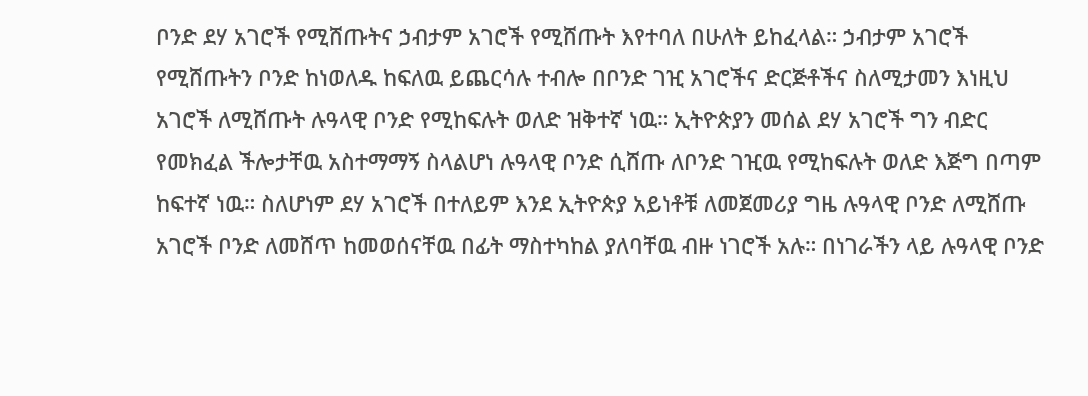ቦንድ ደሃ አገሮች የሚሸጡትና ኃብታም አገሮች የሚሸጡት እየተባለ በሁለት ይከፈላል። ኃብታም አገሮች የሚሸጡትን ቦንድ ከነወለዱ ከፍለዉ ይጨርሳሉ ተብሎ በቦንድ ገዢ አገሮችና ድርጅቶችና ስለሚታመን እነዚህ አገሮች ለሚሸጡት ሉዓላዊ ቦንድ የሚከፍሉት ወለድ ዝቅተኛ ነዉ። ኢትዮጵያን መሰል ደሃ አገሮች ግን ብድር የመክፈል ችሎታቸዉ አስተማማኝ ስላልሆነ ሉዓላዊ ቦንድ ሲሸጡ ለቦንድ ገዢዉ የሚከፍሉት ወለድ እጅግ በጣም ከፍተኛ ነዉ። ስለሆነም ደሃ አገሮች በተለይም እንደ ኢትዮጵያ አይነቶቹ ለመጀመሪያ ግዜ ሉዓላዊ ቦንድ ለሚሸጡ አገሮች ቦንድ ለመሸጥ ከመወሰናቸዉ በፊት ማስተካከል ያለባቸዉ ብዙ ነገሮች አሉ። በነገራችን ላይ ሉዓላዊ ቦንድ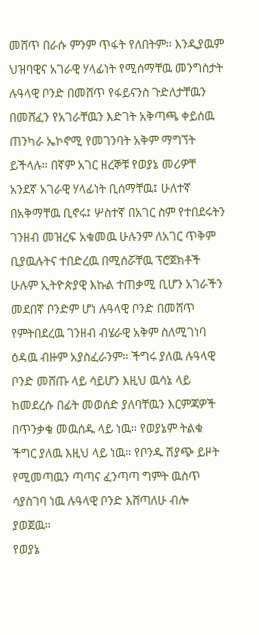መሸጥ በራሱ ምንም ጥፋት የለበትም። እንዲያዉም ህዝባዊና አገራዊ ሃላፊነት የሚሰማቸዉ መንግስታት ሉዓላዊ ቦንድ በመሸጥ የፋይናንስ ጉድለታቸዉን በመሸፈን የአገራቸዉን እድገት አቅጣጫ ቀይሰዉ ጠንካራ ኤኮኖሚ የመገንባት አቅም ማግኘት ይችላሉ። በኛም አገር ዘረኞቹ የወያኔ መሪዎቸ አንደኛ አገራዊ ሃላፊነት ቢሰማቸዉ፤ ሁለተኛ በአቅማቸዉ ቢኖሩ፤ ሦስተኛ በአገር ስም የተበደሩትን ገንዘብ መዝረፍ አቁመዉ ሁሉንም ለአገር ጥቅም ቢያዉሉትና ተበድረዉ በሚሰሯቸዉ ፕሮጀክቶች ሁሉም ኢትዮጵያዊ እኩል ተጠቃሚ ቢሆን አገራችን መደበኛ ቦንድም ሆነ ሉዓላዊ ቦንድ በመሸጥ የምትበደረዉ ገንዘብ ብሄራዊ አቅም ስለሚገነባ ዕዳዉ ብዙም አያስፈራንም። ችግሩ ያለዉ ሉዓላዊ ቦንድ መሸጡ ላይ ሳይሆን እዚህ ዉሳኔ ላይ ከመደረሱ በፊት መወሰድ ያለባቸዉን እርምጃዎች በጥንቃቄ መዉሰዱ ላይ ነዉ። የወያኔም ትልቁ ችግር ያለዉ እዚህ ላይ ነዉ። የቦንዱ ሽያጭ ይዞት የሚመጣዉን ጣጣና ፈንጣጣ ግምት ዉስጥ ሳያስገባ ነዉ ሉዓላዊ ቦንድ እሸጣለሁ ብሎ ያወጀዉ።
የወያኔ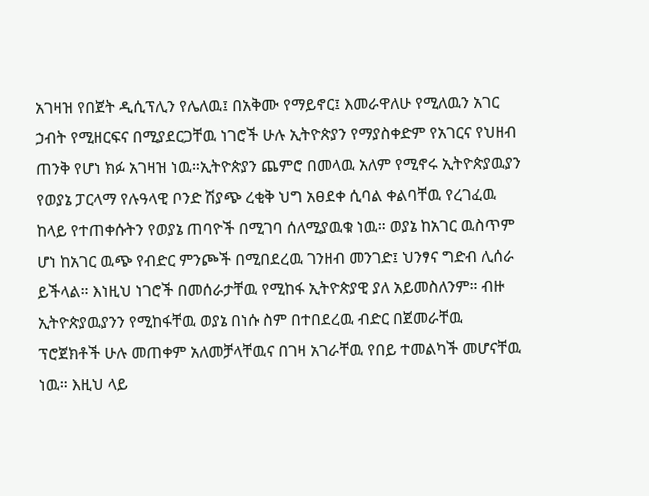አገዛዝ የበጀት ዲሲፕሊን የሌለዉ፤ በአቅሙ የማይኖር፤ እመራዋለሁ የሚለዉን አገር ኃብት የሚዘርፍና በሚያደርጋቸዉ ነገሮች ሁሉ ኢትዮጵያን የማያስቀድም የአገርና የህዘብ ጠንቅ የሆነ ክፉ አገዛዝ ነዉ።ኢትዮጵያን ጨምሮ በመላዉ አለም የሚኖሩ ኢትዮጵያዉያን የወያኔ ፓርላማ የሉዓላዊ ቦንድ ሽያጭ ረቂቅ ህግ አፀደቀ ሲባል ቀልባቸዉ የረገፈዉ ከላይ የተጠቀሱትን የወያኔ ጠባዮች በሚገባ ሰለሚያዉቁ ነዉ። ወያኔ ከአገር ዉስጥም ሆነ ከአገር ዉጭ የብድር ምንጮች በሚበደረዉ ገንዘብ መንገድ፤ ህንፃና ግድብ ሊሰራ ይችላል። እነዚህ ነገሮች በመሰራታቸዉ የሚከፋ ኢትዮጵያዊ ያለ አይመስለንም። ብዙ ኢትዮጵያዉያንን የሚከፋቸዉ ወያኔ በነሱ ስም በተበደረዉ ብድር በጀመራቸዉ ፕሮጀክቶች ሁሉ መጠቀም አለመቻላቸዉና በገዛ አገራቸዉ የበይ ተመልካች መሆናቸዉ ነዉ። እዚህ ላይ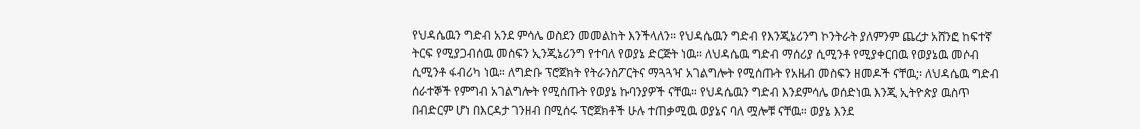የህዳሴዉን ግድብ አንደ ምሳሌ ወስደን መመልከት እንችላለን። የህዳሴዉን ግድብ የእንጂኔሪንግ ኮንትራት ያለምንም ጨረታ አሸንፎ ከፍተኛ ትርፍ የሚያጋብሰዉ መስፍን ኢንጂኔሪንግ የተባለ የወያኔ ድርጅት ነዉ። ለህዳሴዉ ግድብ ማሰሪያ ሲሚንቶ የሚያቀርበዉ የወያኔዉ መሶብ ሲሚንቶ ፋብሪካ ነዉ። ለግድቡ ፕሮጀክት የትራንስፖርትና ማጓጓዣ አገልግሎት የሚሰጡት የአዜብ መስፍን ዘመዶች ናቸዉ;፡ ለህዳሴዉ ግድብ ሰራተኞች የምግብ አገልግሎት የሚሰጡት የወያኔ ኩባንያዎች ናቸዉ። የህዳሴዉን ግድብ እንደምሳሌ ወሰድነዉ እንጂ ኢትዮጵያ ዉስጥ በብድርም ሆነ በእርዳታ ገንዘብ በሚሰሩ ፕሮጀክቶች ሁሉ ተጠቃሚዉ ወያኔና ባለ ሟሎቹ ናቸዉ። ወያኔ እንደ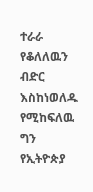ተራራ የቆለለዉን ብድር እስከነወለዱ የሚከፍለዉ ግን የኢትዮጵያ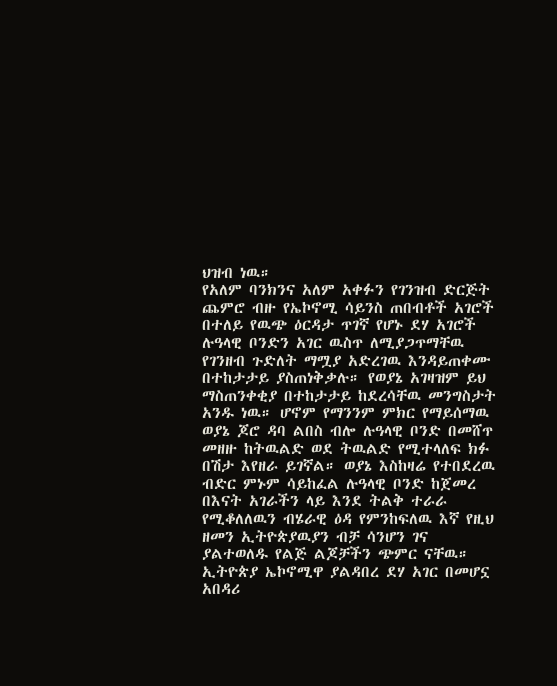ህዝብ ነዉ።
የአለም ባንክንና አለም አቀፉን የገንዝብ ድርጅት ጨምሮ ብዙ የኤኮኖሚ ሳይንስ ጠበብቶች አገሮች በተለይ የዉጭ ዕርዳታ ጥገኛ የሆኑ ደሃ አገሮች ሉዓላዊ ቦንድን አገር ዉስጥ ለሚያጋጥማቸዉ የገንዘብ ጉድለት ማሟያ አድረገዉ እንዳይጠቀሙ በተከታታይ ያስጠነቅቃሉ። የወያኔ አገዛዝም ይህ ማስጠንቀቂያ በተከታታይ ከደረሳቸዉ መንግስታት አንዱ ነዉ። ሆኖም የማንንም ምክር የማይሰማዉ ወያኔ ጆሮ ዳባ ልበስ ብሎ ሉዓላዊ ቦንድ በመሸጥ መዘዙ ከትዉልድ ወደ ትዉልድ የሚተላለፍ ክፉ በሽታ እየዘራ ይገኛል። ወያኔ እስከዛሬ የተበደረዉ ብድር ምኑም ሳይከፈል ሉዓላዊ ቦንድ ከጀመረ በእናት አገራችን ላይ እንደ ትልቅ ተራራ የሚቆለለዉን ብሄራዊ ዕዳ የምንከፍለዉ እኛ የዚህ ዘመን ኢትዮጵያዉያን ብቻ ሳንሆን ገና ያልተወለዱ የልጅ ልጆቻችን ጭምር ናቸዉ።
ኢትዮጵያ ኤኮኖሚዋ ያልዳበረ ደሃ አገር በመሆኗ አበዳሪ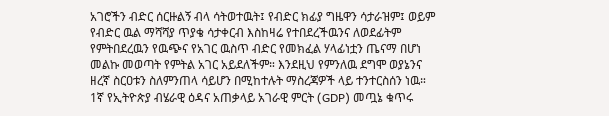አገሮችን ብድር ሰርዙልኝ ብላ ሳትወተዉት፤ የብድር ክፊያ ግዜዋን ሳታራዝም፤ ወይም የብድር ዉል ማሻሻያ ጥያቄ ሳታቀርብ እስከዛሬ የተበደረችዉንና ለወደፊትም የምትበደረዉን የዉጭና የአገር ዉስጥ ብድር የመክፈል ሃላፊነቷን ጤናማ በሆነ መልኩ መወጣት የምትል አገር አይደለችም። እንደዚህ የምንለዉ ደግሞ ወያኔንና ዘረኛ ስርዐቱን ስለምንጠላ ሳይሆን በሚከተሉት ማስረጃዎች ላይ ተንተርስሰን ነዉ። 1ኛ የኢትዮጵያ ብሄራዊ ዕዳና አጠቃላይ አገራዊ ምርት (GDP) መጧኔ ቁጥሩ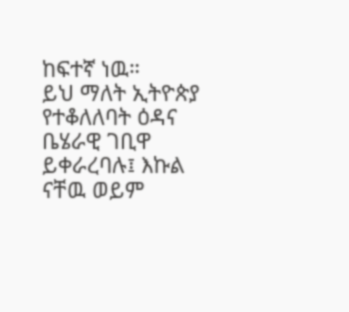ከፍተኛ ነዉ።
ይህ ማለት ኢትዮጵያ የተቆለለባት ዕዳና ቤሄራዊ ገቢዋ ይቀራረባሉ፤ እኩል ናቸዉ ወይም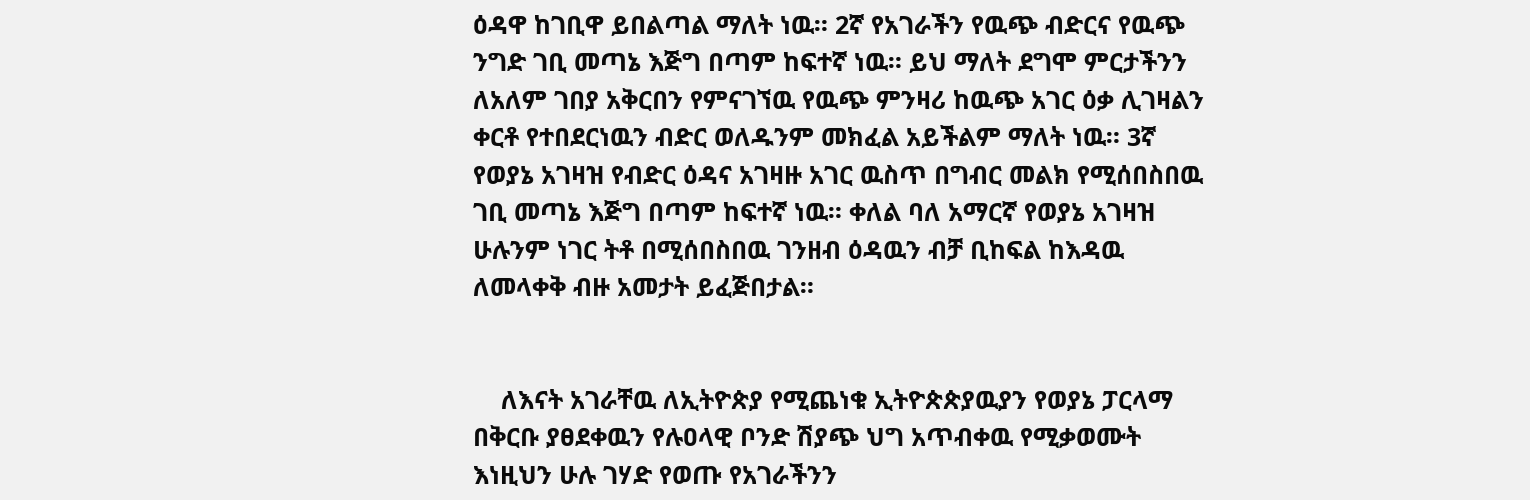ዕዳዋ ከገቢዋ ይበልጣል ማለት ነዉ። 2ኛ የአገራችን የዉጭ ብድርና የዉጭ ንግድ ገቢ መጣኔ እጅግ በጣም ከፍተኛ ነዉ። ይህ ማለት ደግሞ ምርታችንን ለአለም ገበያ አቅርበን የምናገኘዉ የዉጭ ምንዛሪ ከዉጭ አገር ዕቃ ሊገዛልን ቀርቶ የተበደርነዉን ብድር ወለዱንም መክፈል አይችልም ማለት ነዉ። 3ኛ የወያኔ አገዛዝ የብድር ዕዳና አገዛዙ አገር ዉስጥ በግብር መልክ የሚሰበስበዉ ገቢ መጣኔ እጅግ በጣም ከፍተኛ ነዉ። ቀለል ባለ አማርኛ የወያኔ አገዛዝ ሁሉንም ነገር ትቶ በሚሰበስበዉ ገንዘብ ዕዳዉን ብቻ ቢከፍል ከእዳዉ ለመላቀቅ ብዙ አመታት ይፈጅበታል።


    ለእናት አገራቸዉ ለኢትዮጵያ የሚጨነቁ ኢትዮጵጵያዉያን የወያኔ ፓርላማ በቅርቡ ያፀደቀዉን የሉዐላዊ ቦንድ ሽያጭ ህግ አጥብቀዉ የሚቃወሙት እነዚህን ሁሉ ገሃድ የወጡ የአገራችንን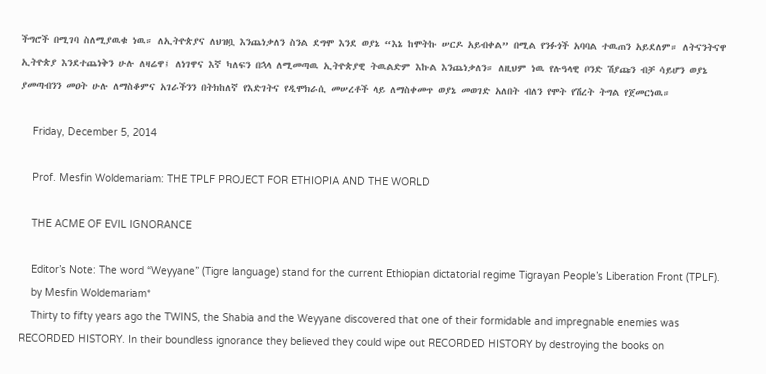ችግሮች በሚገባ ስለሚያዉቁ ነዉ። ለኢትዮጵያና ለህዝቧ እንጨነቃለን ስንል ደግሞ እንደ ወያኔ “እኔ ከሞትኩ ሠርዶ አይብቀል” በሚል የንፉጎች አባባል ተዉጠን አይደለም። ለትናንትናዋ ኢትዮጵያ እንደተጨነቅን ሁሉ ለዛሬዋ፤ ለነገዋና እኛ ካለፍን በኋላ ለሚመጣዉ ኢትዮጵያዊ ትዉልድም እኩል እንጨነቃለን። ለዚህም ነዉ የሉዓላዊ ቦንድ ሽያጩን ብቻ ሳይሆን ወያኔ ያመጣብንን መዐት ሁሉ ለማስቆምና አገራችንን በትክከለኛ የእድገትና የዲሞክራሲ መሠረቶች ላይ ለማስቀመጥ ወያኔ መወገድ አለበት ብለን የሞት የሽረት ትግል የጀመርነዉ።

    Friday, December 5, 2014

    Prof. Mesfin Woldemariam: THE TPLF PROJECT FOR ETHIOPIA AND THE WORLD

    THE ACME OF EVIL IGNORANCE

    Editor’s Note: The word “Weyyane” (Tigre language) stand for the current Ethiopian dictatorial regime Tigrayan People’s Liberation Front (TPLF).
    by Mesfin Woldemariam*
    Thirty to fifty years ago the TWINS, the Shabia and the Weyyane discovered that one of their formidable and impregnable enemies was RECORDED HISTORY. In their boundless ignorance they believed they could wipe out RECORDED HISTORY by destroying the books on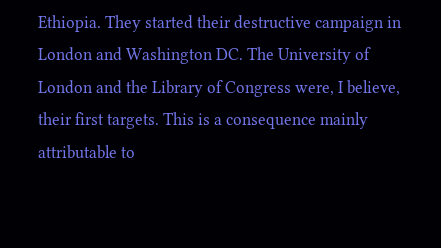Ethiopia. They started their destructive campaign in London and Washington DC. The University of London and the Library of Congress were, I believe, their first targets. This is a consequence mainly attributable to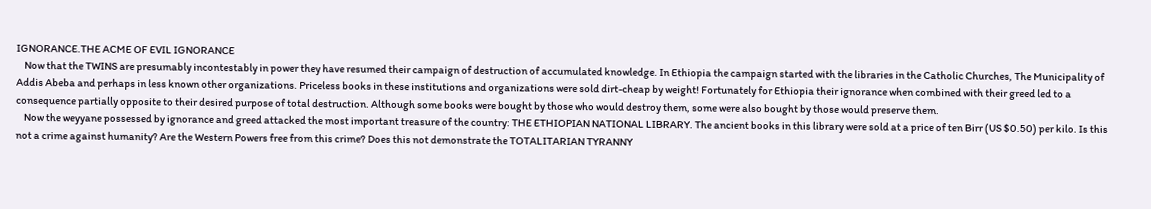IGNORANCE.THE ACME OF EVIL IGNORANCE
    Now that the TWINS are presumably incontestably in power they have resumed their campaign of destruction of accumulated knowledge. In Ethiopia the campaign started with the libraries in the Catholic Churches, The Municipality of Addis Abeba and perhaps in less known other organizations. Priceless books in these institutions and organizations were sold dirt-cheap by weight! Fortunately for Ethiopia their ignorance when combined with their greed led to a consequence partially opposite to their desired purpose of total destruction. Although some books were bought by those who would destroy them, some were also bought by those would preserve them.
    Now the weyyane possessed by ignorance and greed attacked the most important treasure of the country: THE ETHIOPIAN NATIONAL LIBRARY. The ancient books in this library were sold at a price of ten Birr (US $0.50) per kilo. Is this not a crime against humanity? Are the Western Powers free from this crime? Does this not demonstrate the TOTALITARIAN TYRANNY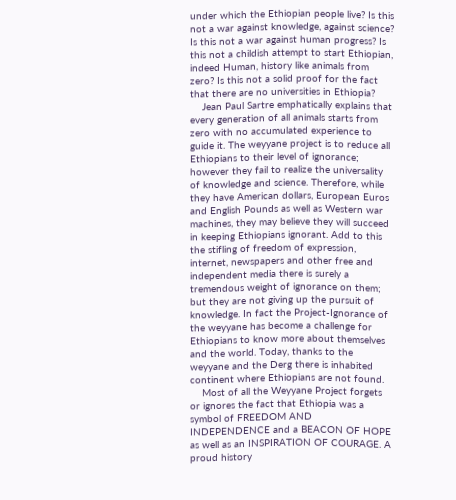under which the Ethiopian people live? Is this not a war against knowledge, against science? Is this not a war against human progress? Is this not a childish attempt to start Ethiopian, indeed Human, history like animals from zero? Is this not a solid proof for the fact that there are no universities in Ethiopia?
    Jean Paul Sartre emphatically explains that every generation of all animals starts from zero with no accumulated experience to guide it. The weyyane project is to reduce all Ethiopians to their level of ignorance; however they fail to realize the universality of knowledge and science. Therefore, while they have American dollars, European Euros and English Pounds as well as Western war machines, they may believe they will succeed in keeping Ethiopians ignorant. Add to this the stifling of freedom of expression, internet, newspapers and other free and independent media there is surely a tremendous weight of ignorance on them; but they are not giving up the pursuit of knowledge. In fact the Project-Ignorance of the weyyane has become a challenge for Ethiopians to know more about themselves and the world. Today, thanks to the weyyane and the Derg there is inhabited continent where Ethiopians are not found.
    Most of all the Weyyane Project forgets or ignores the fact that Ethiopia was a symbol of FREEDOM AND INDEPENDENCE and a BEACON OF HOPE as well as an INSPIRATION OF COURAGE. A proud history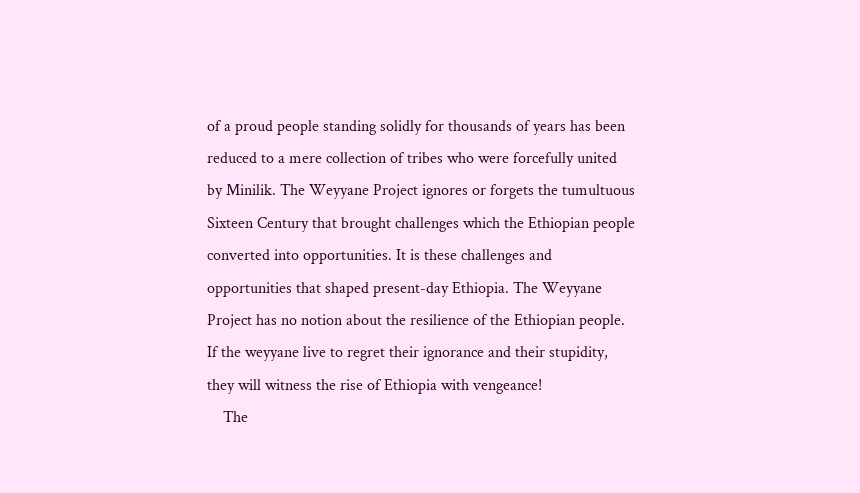of a proud people standing solidly for thousands of years has been reduced to a mere collection of tribes who were forcefully united by Minilik. The Weyyane Project ignores or forgets the tumultuous Sixteen Century that brought challenges which the Ethiopian people converted into opportunities. It is these challenges and opportunities that shaped present-day Ethiopia. The Weyyane Project has no notion about the resilience of the Ethiopian people. If the weyyane live to regret their ignorance and their stupidity, they will witness the rise of Ethiopia with vengeance!
    The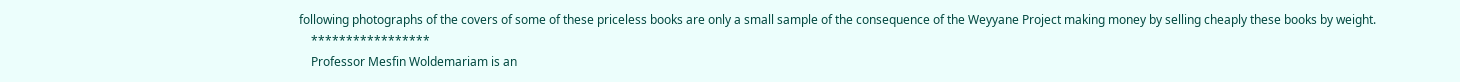following photographs of the covers of some of these priceless books are only a small sample of the consequence of the Weyyane Project making money by selling cheaply these books by weight.
    *****************
    Professor Mesfin Woldemariam is an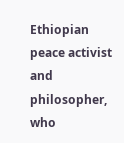Ethiopian peace activist and philosopher, who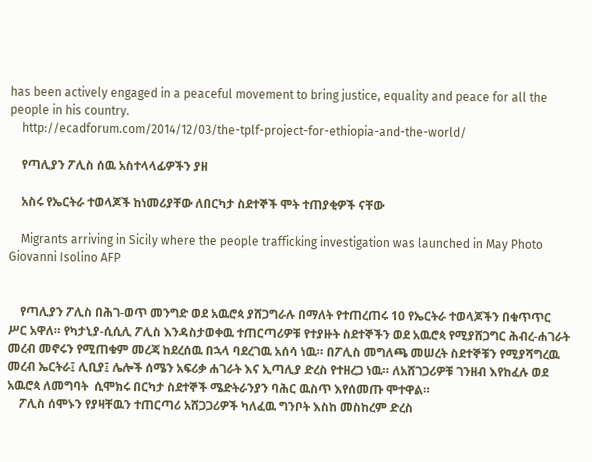has been actively engaged in a peaceful movement to bring justice, equality and peace for all the people in his country.
    http://ecadforum.com/2014/12/03/the-tplf-project-for-ethiopia-and-the-world/

    የጣሊያን ፖሊስ ሰዉ አስተላላፊዎችን ያዘ

    አስሩ የኤርትራ ተወላጆች ከነመሪያቸው ለበርካታ ስደተኞች ሞት ተጠያቂዎች ናቸው

    Migrants arriving in Sicily where the people trafficking investigation was launched in May Photo Giovanni Isolino AFP


    የጣሊያን ፖሊስ በሕገ-ወጥ መንግድ ወደ አዉሮጳ ያሸጋግራሉ በማለት የተጠረጠሩ 10 የኤርትራ ተወላጆችን በቁጥጥር ሥር አዋለ። የካታኒያ-ሲሲሊ ፖሊስ እንዳስታወቀዉ ተጠርጣሪዎቹ የተያዙት ስደተኞችን ወደ አዉሮጳ የሚያሸጋግር ሕብረ-ሐገራት መረብ መኖሩን የሚጠቁም መረጃ ከደረሰዉ በኋላ ባደረገዉ አሰሳ ነዉ። በፖሊስ መግለጫ መሠረት ስደተኞቹን የሚያሻግረዉ መረብ ኤርትራ፤ ሊቢያ፤ ሌሎች ሰሜን አፍሪቃ ሐገራት እና ኢጣሊያ ድረስ የተዘረጋ ነዉ። ለአሸገጋሪዎቹ ገንዘብ እየከፈሉ ወደ አዉሮጳ ለመግባት  ሲሞክሩ በርካታ ስደተኞች ሜድትራንያን ባሕር ዉስጥ እየሰመጡ ሞተዋል።
    ፖሊስ ሰሞኑን የያዛቸዉን ተጠርጣሪ አሸጋጋሪዎች ካለፈዉ ግንቦት እስከ መስከረም ድረስ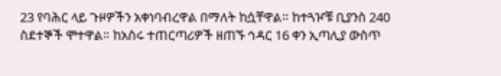23 የባሕር ላይ ጉዞዎችን አቀነባብረዋል በማለት ከሷቸዋል። ከተጓዦቹ ቢያንስ 240 ስደተኞች ሞተዋል። ከአስሩ ተጠርጣሪዎች ዘጠኙ ኅዳር 16 ቀን ኢጣሊያ ውስጥ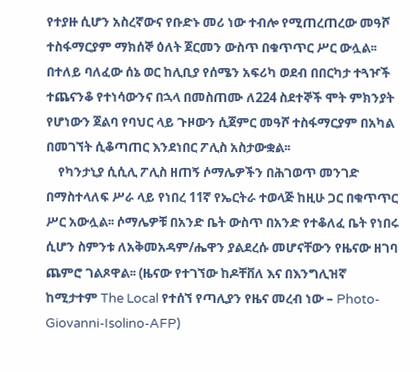የተያዙ ሲሆን አስረኛውና የቡድኑ መሪ ነው ተብሎ የሚጠረጠረው መዓሾ ተስፋማርያም ማክሰኞ ዕለት ጀርመን ውስጥ በቁጥጥር ሥር ውሏል፡፡ በተለይ ባለፈው ሰኔ ወር ከሊቢያ የሰሜን አፍሪካ ወደብ በበርካታ ተጓዦች ተጨናንቆ የተነሳውንና በኋላ በመስጠሙ ለ224 ስደተኞች ሞት ምክንያት የሆነውን ጀልባ የባህር ላይ ጉዞውን ሲጀምር መዓሾ ተስፋማርያም በአካል በመገኘት ሲቆጣጠር እንደነበር ፖሊስ አስታውቋል፡፡
    የካንታኒያ ሲሲሊ ፖሊስ ዘጠኝ ሶማሌዎችን በሕገወጥ መንገድ በማስተላለፍ ሥራ ላይ የነበረ 11ኛ የኤርትራ ተወላጅ ከዚሁ ጋር በቁጥጥር ሥር አውሏል፡፡ ሶማሌዎቹ በአንድ ቤት ውስጥ በአንድ የተቆለፈ ቤት የነበሩ ሲሆን ስምንቱ ለአቅመአዳም/ሔዋን ያልደረሱ መሆናቸውን የዜናው ዘገባ ጨምሮ ገልጾዋል፡፡ (ዜናው የተገኘው ከዶቸቨለ እና በእንግሊዝኛ ከሚታተም The Local የተሰኘ የጣሊያን የዜና መረብ ነው – Photo-Giovanni-Isolino-AFP)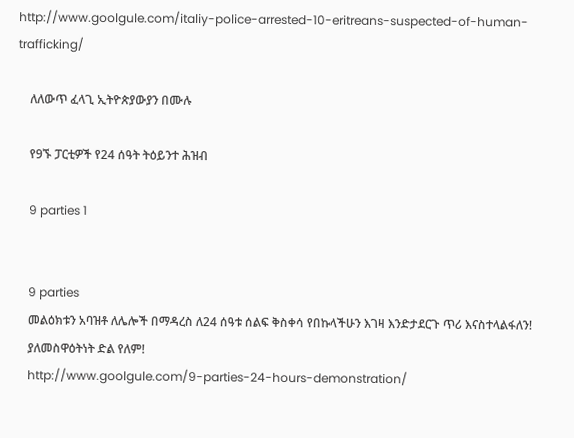http://www.goolgule.com/italiy-police-arrested-10-eritreans-suspected-of-human-trafficking/

    ለለውጥ ፈላጊ ኢትዮጵያውያን በሙሉ

    የ9ኙ ፓርቲዎች የ24 ሰዓት ትዕይንተ ሕዝብ

    9 parties 1


    9 parties
    መልዕክቱን አባዝቶ ለሌሎች በማዳረስ ለ24 ሰዓቱ ሰልፍ ቅስቀሳ የበኩላችሁን እገዛ እንድታደርጉ ጥሪ እናስተላልፋለን!
    ያለመስዋዕትነት ድል የለም!
    http://www.goolgule.com/9-parties-24-hours-demonstration/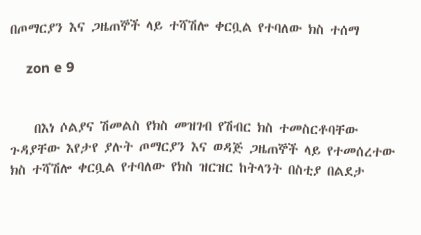በጦማርያን እና ጋዜጠኞች ላይ ተሻሽሎ ቀርቧል የተባለው ክስ ተሰማ

    zon e 9


    በእነ ሶልያና ሽመልስ የክስ መዝገብ የሽብር ክስ ተመስርቶባቸው ጉዳያቸው እየታየ ያሉት ጦማርያን እና ወዳጅ ጋዜጠኞች ላይ የተመሰረተው ክስ ተሻሽሎ ቀርቧል የተባለው የክስ ዝርዝር ከትላንት በስቲያ በልደታ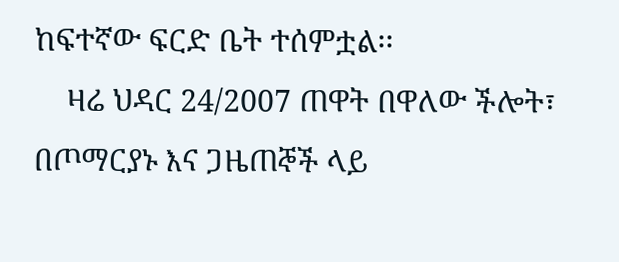ከፍተኛው ፍርድ ቤት ተሰምቷል፡፡
    ዛሬ ህዳር 24/2007 ጠዋት በዋለው ችሎት፣ በጦማርያኑ እና ጋዜጠኞች ላይ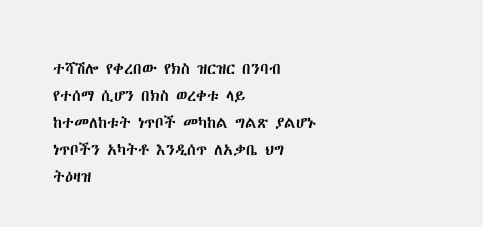ተሻሽሎ የቀረበው የክስ ዝርዝር በንባብ የተሰማ ሲሆን በክስ ወረቀቱ ላይ ከተመለከቱት ነጥቦች መካከል ግልጽ ያልሆኑ ነጥቦችን አካትቶ እንዲሰጥ ለአቃቤ ህግ ትዕዛዝ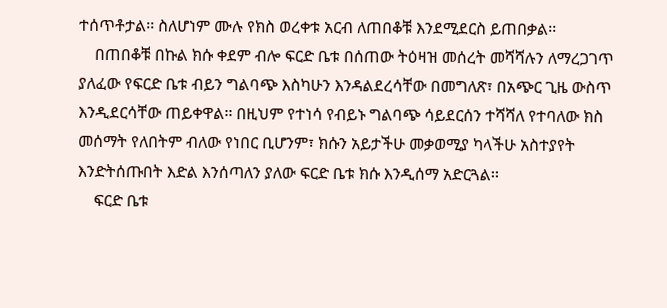ተሰጥቶታል፡፡ ስለሆነም ሙሉ የክስ ወረቀቱ አርብ ለጠበቆቹ እንደሚደርስ ይጠበቃል፡፡
    በጠበቆቹ በኩል ክሱ ቀደም ብሎ ፍርድ ቤቱ በሰጠው ትዕዛዝ መሰረት መሻሻሉን ለማረጋገጥ ያለፈው የፍርድ ቤቱ ብይን ግልባጭ እስካሁን እንዳልደረሳቸው በመግለጽ፣ በአጭር ጊዜ ውስጥ እንዲደርሳቸው ጠይቀዋል፡፡ በዚህም የተነሳ የብይኑ ግልባጭ ሳይደርሰን ተሻሻለ የተባለው ክስ መሰማት የለበትም ብለው የነበር ቢሆንም፣ ክሱን አይታችሁ መቃወሚያ ካላችሁ አስተያየት እንድትሰጡበት እድል እንሰጣለን ያለው ፍርድ ቤቱ ክሱ እንዲሰማ አድርጓል፡፡
    ፍርድ ቤቱ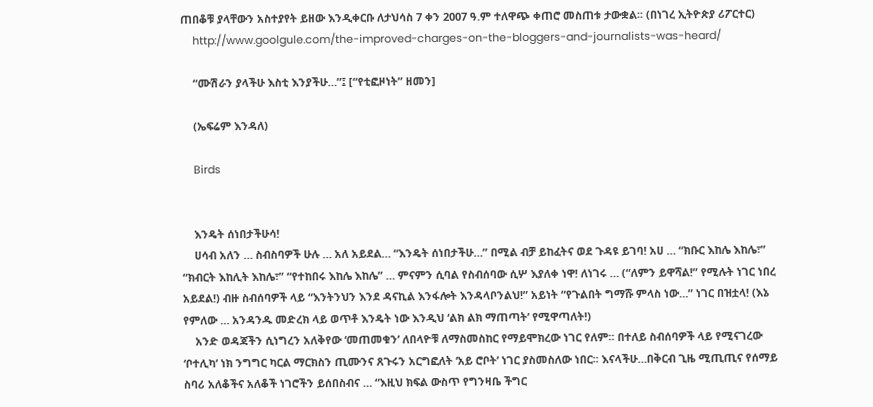ጠበቆቹ ያላቸውን አስተያየት ይዘው እንዲቀርቡ ለታህሳስ 7 ቀን 2007 ዓ.ም ተለዋጭ ቀጠሮ መስጠቱ ታውቋል፡፡ (በነገረ ኢትዮጵያ ሪፖርተር)
    http://www.goolgule.com/the-improved-charges-on-the-bloggers-and-journalists-was-heard/

    “ሙሽራን ያላችሁ እስቲ እንያችሁ…”፤ [“የቲፎዞነት” ዘመን]

    (ኤፍሬም እንዳለ)

    Birds


    እንዴት ሰነበታችሁሳ!
    ሀሳብ አለን … ስብስባዎች ሁሉ … አለ አይደል… “እንዴት ሰነበታችሁ…” በሚል ብቻ ይከፈትና ወደ ጉዳዩ ይገባ! አሀ … “ክቡር እከሌ እከሌ፣” “ክብርት እከሊት እከሌ፣” “የተከበሩ እከሌ እከሌ” … ምናምን ሲባል የስብሰባው ሲሦ እያለቀ ነዋ! ለነገሩ … (“ለምን ይዋሻል!” የሚሉት ነገር ነበረ አይደል!) ብዙ ስብሰባዎች ላይ “እንትንህን እንደ ዳናኪል እንፋሎት እንዳላቦንልህ!” አይነት “የጉልበት ግማሹ ምላስ ነው…” ነገር በዝቷላ! (እኔ የምለው … አንዳንዱ መድረክ ላይ ወጥቶ እንዴት ነው እንዲህ ‘ልክ ልክ ማጠጣት’ የሚዋጣለት!)
    አንድ ወዳጃችን ሲነግረን አለቅየው ‘መጠመቁን’ ለበላዮቹ ለማስመስከር የማይሞክረው ነገር የለም፡፡ በተለይ ስብሰባዎች ላይ የሚናገረው ‘ቦተሊካ’ ነክ ንግግር ካርል ማርክስን ጢሙንና ጸጉሩን አርግፎለት ‘አይ ሮቦት’ ነገር ያስመስለው ነበር፡፡ እናላችሁ…በቅርብ ጊዜ ሚጢጢና የሰማይ ስባሪ አለቆችና አለቆች ነገሮችን ይሰበስብና … “እዚህ ክፍል ውስጥ የግንዛቤ ችግር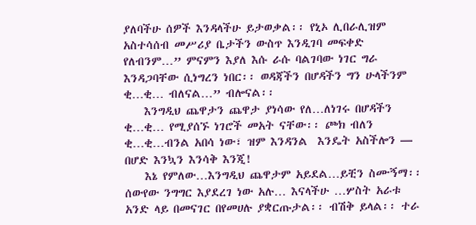ያለባችሁ ሰዎች እንዳላችሁ ይታወቃል፡፡ የኒኦ ሊበራሊዝም አስተሳሰብ መሥሪያ ቤታችን ውስጥ እንዲገባ መፍቀድ የለብንም…” ምናምን እያለ እሱ ራሱ ባልገባው ነገር ግራ እንዳጋባቸው ሲነግረን ነበር፡፡ ወዳጃችን በሆዳችን ግን ሁላችንም ቂ…ቂ… ብለናል…” ብሎናል፡፡
    እንግዲህ ጨዋታን ጨዋታ ያነሳው የለ…ለነገሩ በሆዳችን ቂ…ቂ… የሚያሰኙ ነገሮች መአት ናቸው፡፡ ጮክ ብለን ቂ…ቂ…ብንል አበሳ ነው፣ ዝም እንዳንል  እንዴት አስችሎን — በሆድ እንኳን እንሳቅ እንጂ!
    እኔ የምለው…እንግዲህ ጨዋታም አይደል…ይቺን ስሙኝማ፡፡ ሰውየው ንግግር እያደረገ ነው አሉ… እናላችሁ …ሦስት አራቱ አንድ ላይ በመናገር በየመሀሉ ያቋርጡታል፡፡ ብሽቅ ይላል፡፡ ተራ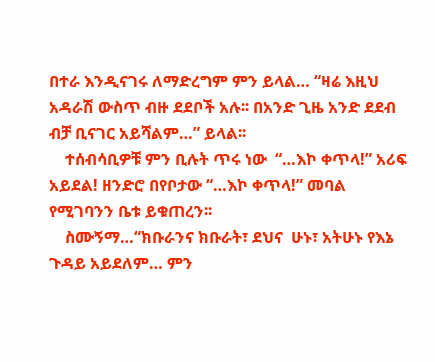በተራ እንዲናገሩ ለማድረግም ምን ይላል… “ዛሬ እዚህ አዳራሽ ውስጥ ብዙ ደደቦች አሉ፡፡ በአንድ ጊዜ አንድ ደደብ ብቻ ቢናገር አይሻልም…” ይላል፡፡
    ተሰብሳቢዎቹ ምን ቢሉት ጥሩ ነው  “…እኮ ቀጥላ!” አሪፍ አይደል! ዘንድሮ በየቦታው “…እኮ ቀጥላ!” መባል የሚገባንን ቤቱ ይቁጠረን፡፡
    ስሙኝማ…“ክቡራንና ክቡራት፣ ደህና  ሁኑ፣ አትሁኑ የእኔ ጉዳይ አይደለም… ምን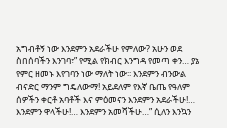አግብቶኝ ነው እንደምን አደራችሁ የምለው? አሁን ወደ ስበሰባችን እንገባ፣” የሚል የክብር እንግዳ የመጣ ቀን… ያኔ የምር ዘመኑ እየገባን ነው ማለት ነው፡፡ እንደምን ብንውል ብናድር ማንም ግዴለውማ! አይደለም የእኛ ቤጤ የዓለም ሰዎችን ቀርቶ አባቶች እና ምዕመናን እንደምን አደራችሁ!… እንደምን ዋላችሁ!… እንደምን አመሻችሁ…” ሲለን እንኳን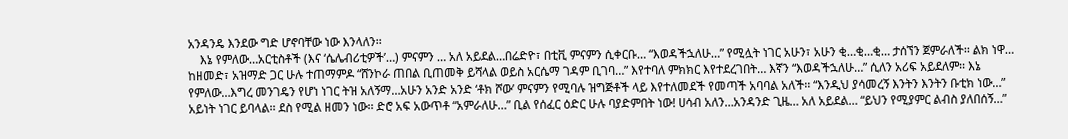አንዳንዴ እንደው ግድ ሆኖባቸው ነው እንላለን፡፡
    እኔ የምለው…አርቲስቶች (እና ‘ሴሌብሪቲዎች’…) ምናምን … አለ አይደል…በሬድዮ፣ በቲቪ ምናምን ሲቀርቡ… “እወዳችኋለሁ…” የሚሏት ነገር አሁን፣ አሁን ቂ…ቂ…ቂ… ታሰኘን ጀምራለች፡፡ ልክ ነዋ… ከዘመድ፣ አዝማድ ጋር ሁሉ ተጠማምዶ “ሸንኮራ ጠበል ቢጠመቅ ይሻላል ወይስ አርሴማ ገዳም ቢገባ…” እየተባለ ምክክር እየተደረገበት… እኛን “እወዳችኋለሁ…” ሲለን አሪፍ አይደለም፡፡ እኔ የምለው…እግረ መንገዴን የሆነ ነገር ትዝ አለኝማ…አሁን አንድ አንድ ‘ቶክ ሾው’ ምናምን የሚባሉ ዝግጅቶች ላይ እየተለመደች የመጣች አባባል አለች፡፡ “እንዲህ ያሳመረኝ እንትን እንትን ቡቲክ ነው…” አይነት ነገር ይባላል፡፡ ደስ የሚል ዘመን ነው፡፡ ድሮ አፍ አውጥቶ “አምራለሁ…” ቢል የሰፈር ዕድር ሁሉ ባያድምበት ነው! ሀሳብ አለን…አንዳንድ ጊዜ… አለ አይደል… “ይህን የሚያምር ልብስ ያለበሰኝ…”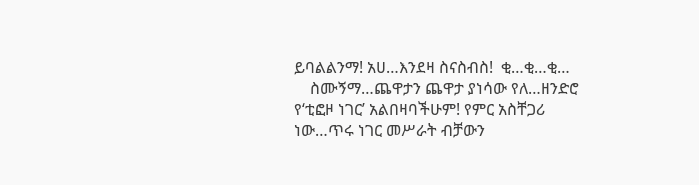ይባልልንማ! አሀ…እንደዛ ስናስብስ!  ቂ…ቂ…ቂ…
    ስሙኝማ…ጨዋታን ጨዋታ ያነሳው የለ…ዘንድሮ የ‘ቲፎዞ ነገር’ አልበዛባችሁም! የምር አስቸጋሪ ነው…ጥሩ ነገር መሥራት ብቻውን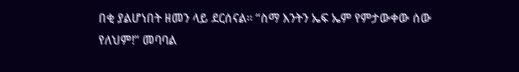በቂ ያልሆነበት ዘመን ላይ ደርሰናል፡፡ “ስማ እንትን ኤፍ ኤም የምታውቀው ሰው የለህም!” መባባል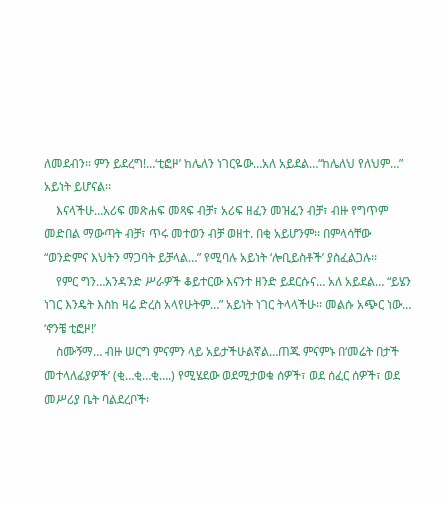ለመደብን፡፡ ምን ይደረግ!…‘ቲፎዞ’ ከሌለን ነገርዬው…አለ አይደል…“ከሌለህ የለህም…” አይነት ይሆናል፡፡
    እናላችሁ…አሪፍ መጽሐፍ መጻፍ ብቻ፣ አሪፍ ዘፈን መዝፈን ብቻ፣ ብዙ የግጥም መድበል ማውጣት ብቻ፣ ጥሩ መተወን ብቻ ወዘተ. በቂ አይሆንም፡፡ በምላሳቸው “ወንድምና እህትን ማጋባት ይቻላል…” የሚባሉ አይነት ‘ሎቢይስቶች’ ያስፈልጋሉ፡፡
    የምር ግን…አንዳንድ ሥራዎች ቆይተርው እናንተ ዘንድ ይደርሱና… አለ አይደል… “ይሄን ነገር እንዴት እስከ ዛሬ ድረስ አላየሁትም…” አይነት ነገር ትላላችሁ፡፡ መልሱ አጭር ነው… ‘ኖንቼ ቲፎዞ!’
    ስሙኝማ… ብዙ ሠርግ ምናምን ላይ አይታችሁልኛል…ጠጁ ምናምኑ በ‘መሬት በታች መተላለፊያዎች’ (ቂ…ቂ…ቂ….) የሚሄደው ወደሚታወቁ ሰዎች፣ ወደ ሰፈር ሰዎች፣ ወደ መሥሪያ ቤት ባልደረቦች፡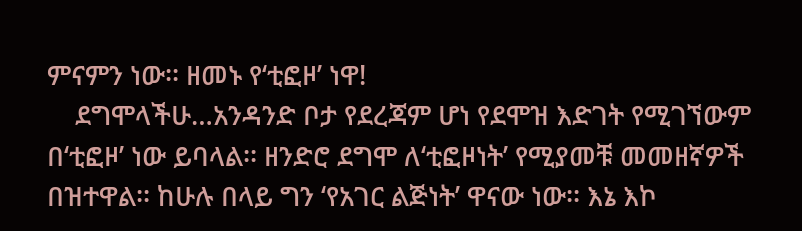ምናምን ነው፡፡ ዘመኑ የ‘ቲፎዞ’ ነዋ!
    ደግሞላችሁ…አንዳንድ ቦታ የደረጃም ሆነ የደሞዝ እድገት የሚገኘውም በ‘ቲፎዞ’ ነው ይባላል፡፡ ዘንድሮ ደግሞ ለ‘ቲፎዞነት’ የሚያመቹ መመዘኛዎች በዝተዋል፡፡ ከሁሉ በላይ ግን ‘የአገር ልጅነት’ ዋናው ነው፡፡ እኔ እኮ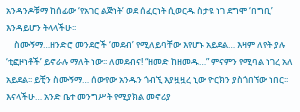አንዳንዶቹማ ከሰፊው ‘የአገር ልጅነት’ ወደ ሰፈርነት ሲወርዱ ስታዩ ነገ ደግሞ ‘በግቢ’ እንዳይሆን ትላላችሁ፡፡
    ስሙኝማ…ዘንድሮ መንደሮች ‘መደብ’ የሚለይባቸው እየሆኑ አይደል… እዛም ለየት ያሉ ‘ቲፎዞነቶች’ ይኖራሉ ማለት ነው፡፡ ለመደብና! “ዘመድ ከዘመዱ…” ምናምን የሚባል ነገረ አለ አይደል፡፡ ይቺን ስሙኝማ… ሰውየው አንዱን ጎብኚ እያዟዟረ ኒው ዮርክን ያስጎበኘው ነበር፡፡ እናላችሁ… አንድ ቤተ መንግሥት የሚያክል መኖሪያ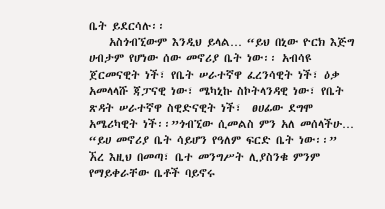ቤት ይደርሳሉ፡፡
    አስጎብኚውም እንዲህ ይላል… “ይህ በኒው ዮርክ እጅግ ሀብታም የሆነው ሰው መኖሪያ ቤት ነው፡፡ አብሳዩ ጀርመናዊት ነች፣ የቤት ሠራተኛዋ ፈረንሳዊት ነች፣ ዕቃ አመላላሹ ጃፓናዊ ነው፣ ሜካኒኩ ስኮትላንዳዊ ነው፣ የቤት ጽዳት ሠራተኛዋ ስዊድናዊት ነች፣  ፀሀፊው ደግሞ አሜሪካዊት ነች፡፡”ጎብኚው ሲመልስ ምን አለ መሰላችሁ… “ይሀ መኖሪያ ቤት ሳይሆን የዓለም ፍርድ ቤት ነው፡፡” ኧረ እዚህ በመጣ፣ ቤተ መንግሥት ሊያስንቁ ምንም የማይቀራቸው ቤቶች ባይኖሩ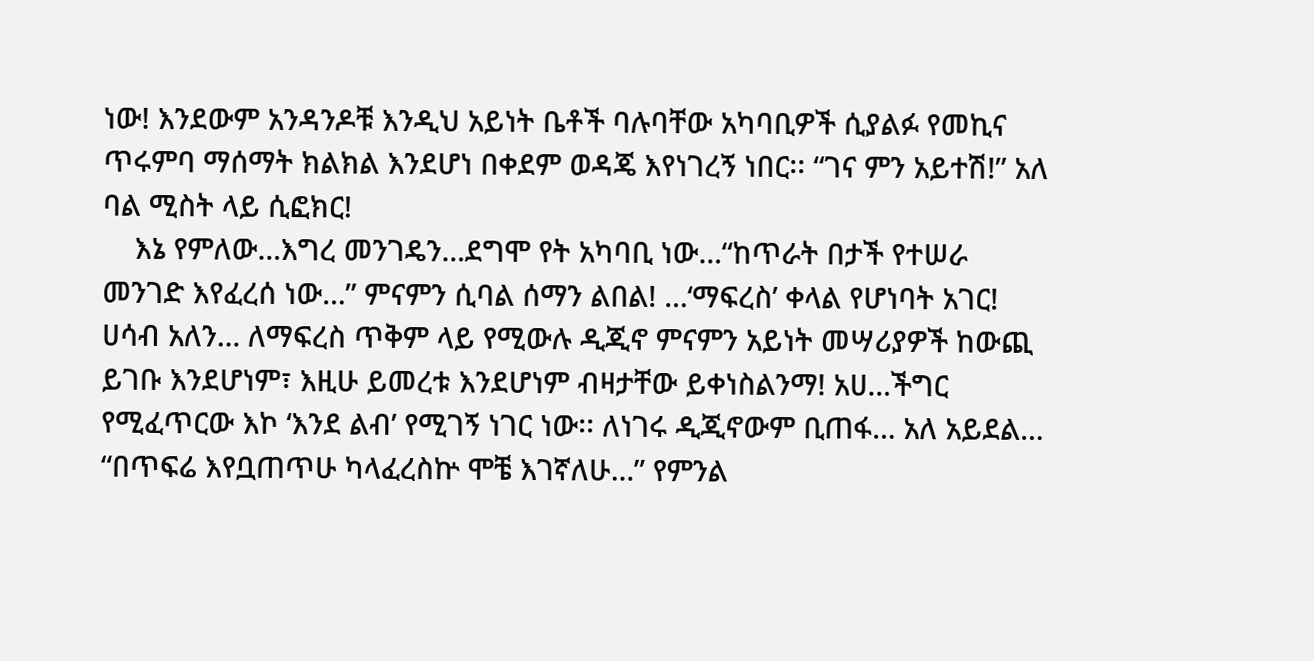ነው! እንደውም አንዳንዶቹ እንዲህ አይነት ቤቶች ባሉባቸው አካባቢዎች ሲያልፉ የመኪና ጥሩምባ ማሰማት ክልክል እንደሆነ በቀደም ወዳጄ እየነገረኝ ነበር፡፡ “ገና ምን አይተሽ!” አለ ባል ሚስት ላይ ሲፎክር!
    እኔ የምለው…እግረ መንገዴን…ደግሞ የት አካባቢ ነው…“ከጥራት በታች የተሠራ መንገድ እየፈረሰ ነው…” ምናምን ሲባል ሰማን ልበል! …‘ማፍረስ’ ቀላል የሆነባት አገር! ሀሳብ አለን… ለማፍረስ ጥቅም ላይ የሚውሉ ዲጂኖ ምናምን አይነት መሣሪያዎች ከውጪ ይገቡ እንደሆነም፣ እዚሁ ይመረቱ እንደሆነም ብዛታቸው ይቀነስልንማ! አሀ…ችግር የሚፈጥርው እኮ ‘እንደ ልብ’ የሚገኝ ነገር ነው፡፡ ለነገሩ ዲጂኖውም ቢጠፋ… አለ አይደል… “በጥፍሬ እየቧጠጥሁ ካላፈረስኵ ሞቼ እገኛለሁ…” የምንል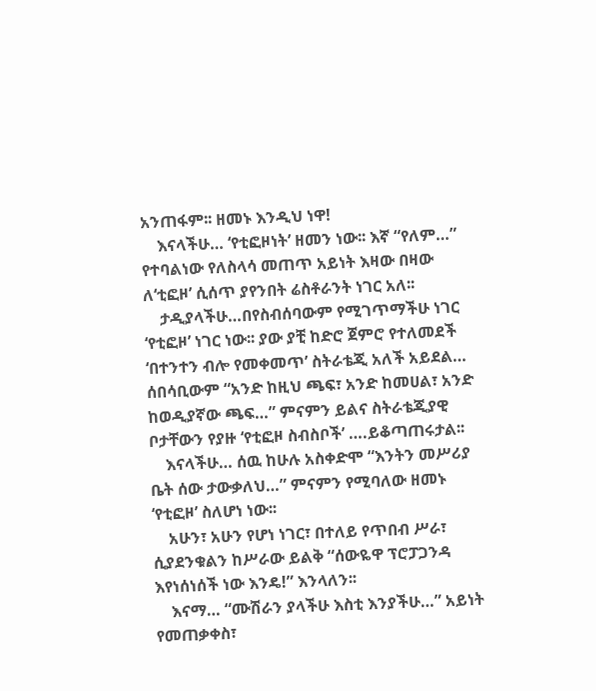አንጠፋም፡፡ ዘመኑ እንዲህ ነዋ!
    እናላችሁ… ‘የቲፎዞነት’ ዘመን ነው፡፡ እኛ “የለም…” የተባልነው የለስላሳ መጠጥ አይነት እዛው በዛው ለ‘ቲፎዞ’ ሲሰጥ ያየንበት ሬስቶራንት ነገር አለ፡፡
    ታዲያላችሁ…በየስብሰባውም የሚገጥማችሁ ነገር ‘የቲፎዞ’ ነገር ነው፡፡ ያው ያቺ ከድሮ ጀምሮ የተለመደች ‘በተንተን ብሎ የመቀመጥ’ ስትራቴጂ አለች አይደል… ሰበሳቢውም “አንድ ከዚህ ጫፍ፣ አንድ ከመሀል፣ አንድ ከወዲያኛው ጫፍ…” ምናምን ይልና ስትራቴጂያዊ ቦታቸውን የያዙ ‘የቲፎዞ ስብስቦች’ ….ይቆጣጠሩታል፡፡
    እናላችሁ… ሰዉ ከሁሉ አስቀድሞ “እንትን መሥሪያ ቤት ሰው ታውቃለህ…” ምናምን የሚባለው ዘመኑ ‘የቲፎዞ’ ስለሆነ ነው፡፡
    አሁን፣ አሁን የሆነ ነገር፣ በተለይ የጥበብ ሥራ፣ ሲያደንቁልን ከሥራው ይልቅ “ሰውዬዋ ፕሮፓጋንዳ እየነሰነሰች ነው እንዴ!” እንላለን፡፡
    እናማ… “ሙሽራን ያላችሁ እስቲ እንያችሁ…” አይነት የመጠቃቀስ፣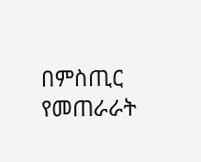በምስጢር የመጠራራት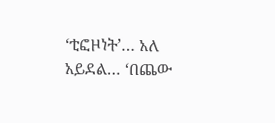‘ቲፎዞነት’… አለ አይደል… ‘በጨው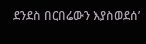ደንደስ በርበሬውን እያስወደሰ’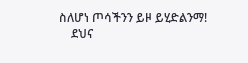ስለሆነ ጦሳችንን ይዞ ይሂድልንማ!
    ደህና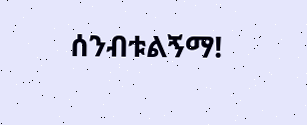ሰንብቱልኝማ!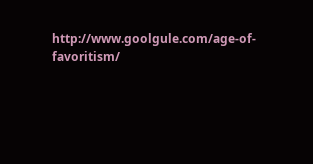http://www.goolgule.com/age-of-favoritism/